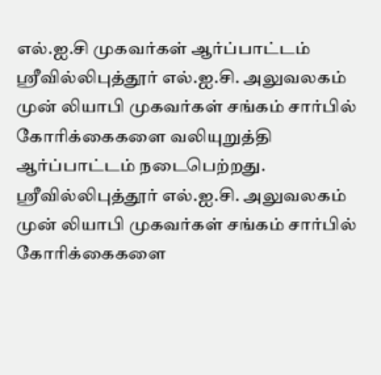எல்.ஐ.சி முகவர்கள் ஆர்ப்பாட்டம்
ஸ்ரீவில்லிபுத்தூர் எல்.ஐ.சி. அலுவலகம் முன் லியாபி முகவர்கள் சங்கம் சார்பில் கோரிக்கைகளை வலியுறுத்தி ஆர்ப்பாட்டம் நடைபெற்றது.
ஸ்ரீவில்லிபுத்தூர் எல்.ஐ.சி. அலுவலகம் முன் லியாபி முகவர்கள் சங்கம் சார்பில் கோரிக்கைகளை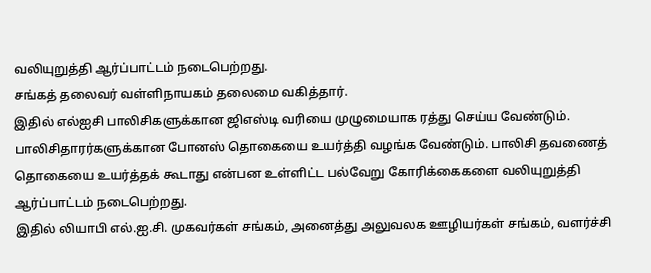வலியுறுத்தி ஆர்ப்பாட்டம் நடைபெற்றது.
சங்கத் தலைவர் வள்ளிநாயகம் தலைமை வகித்தார்.
இதில் எல்ஐசி பாலிசிகளுக்கான ஜிஎஸ்டி வரியை முழுமையாக ரத்து செய்ய வேண்டும். பாலிசிதாரர்களுக்கான போனஸ் தொகையை உயர்த்தி வழங்க வேண்டும். பாலிசி தவணைத் தொகையை உயர்த்தக் கூடாது என்பன உள்ளிட்ட பல்வேறு கோரிக்கைகளை வலியுறுத்தி ஆர்ப்பாட்டம் நடைபெற்றது.
இதில் லியாபி எல்.ஐ.சி. முகவர்கள் சங்கம், அனைத்து அலுவலக ஊழியர்கள் சங்கம், வளர்ச்சி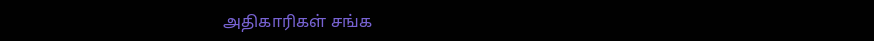அதிகாரிகள் சங்க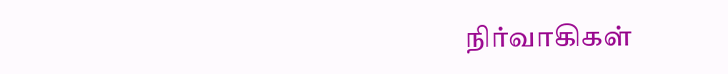நிர்வாகிகள்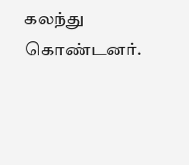கலந்து கொண்டனர்.